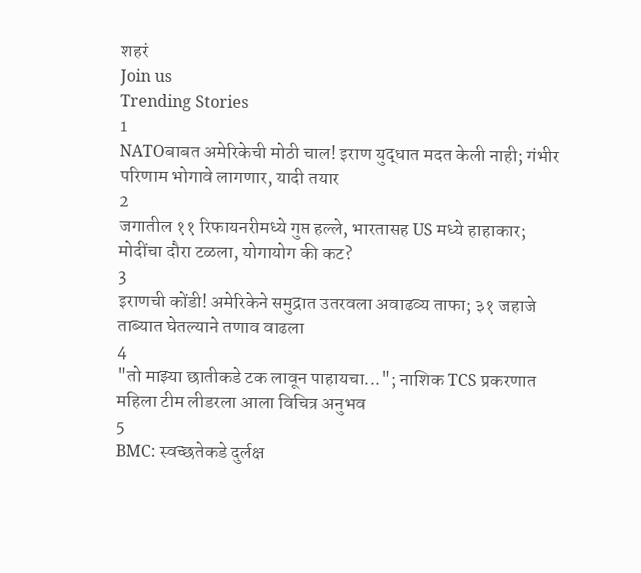शहरं
Join us
Trending Stories
1
NATOबाबत अमेरिकेची मोठी चाल! इराण युद्धात मदत केली नाही; गंभीर परिणाम भोगावे लागणार, यादी तयार
2
जगातील ११ रिफायनरीमध्ये गुप्त हल्ले, भारतासह US मध्ये हाहाकार; मोदींचा दौरा टळला, योगायोग की कट?
3
इराणची कोंडी! अमेरिकेने समुद्रात उतरवला अवाढव्य ताफा; ३१ जहाजे ताब्यात घेतल्याने तणाव वाढला
4
"तो माझ्या छातीकडे टक लावून पाहायचा..."; नाशिक TCS प्रकरणात महिला टीम लीडरला आला विचित्र अनुभव
5
BMC: स्वच्छतेकडे दुर्लक्ष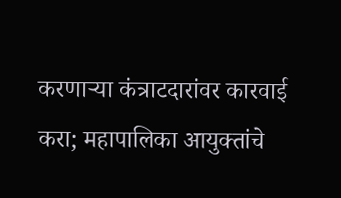करणाऱ्या कंत्राटदारांवर कारवाई करा; महापालिका आयुक्तांचे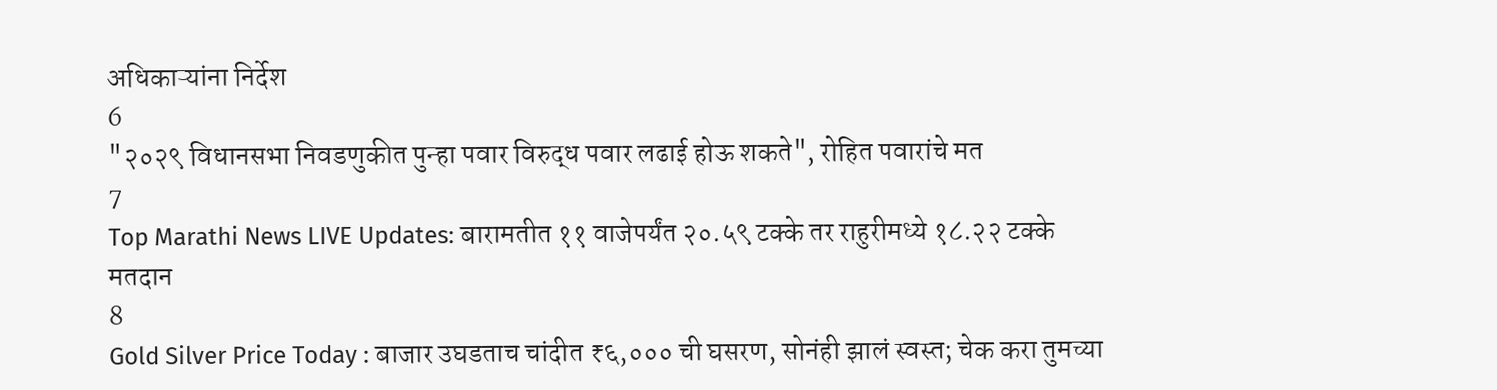अधिकाऱ्यांना निर्देश
6
"२०२९ विधानसभा निवडणुकीत पुन्हा पवार विरुद्ध पवार लढाई होऊ शकते", रोहित पवारांचे मत
7
Top Marathi News LIVE Updates: बारामतीत ११ वाजेपर्यंत २०.५९ टक्के तर राहुरीमध्ये १८.२२ टक्के मतदान
8
Gold Silver Price Today : बाजार उघडताच चांदीत ₹६,००० ची घसरण, सोनंही झालं स्वस्त; चेक करा तुमच्या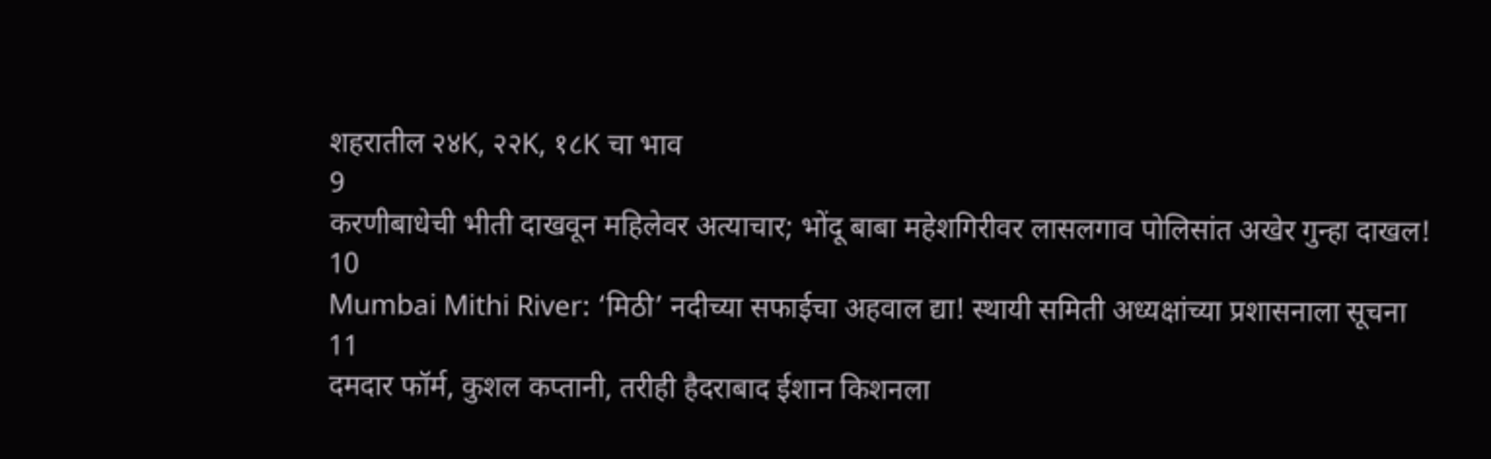शहरातील २४K, २२K, १८K चा भाव
9
करणीबाधेची भीती दाखवून महिलेवर अत्याचार; भोंदू बाबा महेशगिरीवर लासलगाव पोलिसांत अखेर गुन्हा दाखल!
10
Mumbai Mithi River: ‘मिठी’ नदीच्या सफाईचा अहवाल द्या! स्थायी समिती अध्यक्षांच्या प्रशासनाला सूचना
11
दमदार फॉर्म, कुशल कप्तानी, तरीही हैदराबाद ईशान किशनला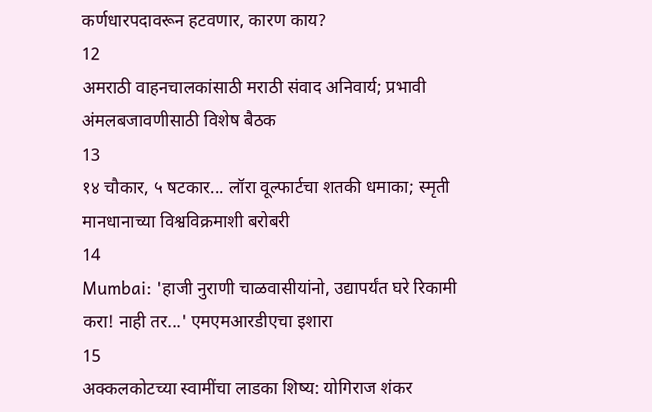कर्णधारपदावरून हटवणार, कारण काय?
12
अमराठी वाहनचालकांसाठी मराठी संवाद अनिवार्य; प्रभावी अंमलबजावणीसाठी विशेष बैठक
13
१४ चौकार, ५ षटकार... लॉरा वूल्फार्टचा शतकी धमाका; स्मृती मानधानाच्या विश्वविक्रमाशी बरोबरी
14
Mumbai: 'हाजी नुराणी चाळवासीयांनो, उद्यापर्यंत घरे रिकामी करा! नाही तर...' एमएमआरडीएचा इशारा
15
अक्कलकोटच्या स्वामींचा लाडका शिष्य: योगिराज शंकर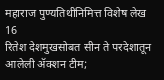महाराज पुण्यतिथीनिमित्त विशेष लेख
16
रितेश देशमुखसोबत सीन ते परदेशातून आलेली ॲक्शन टीम;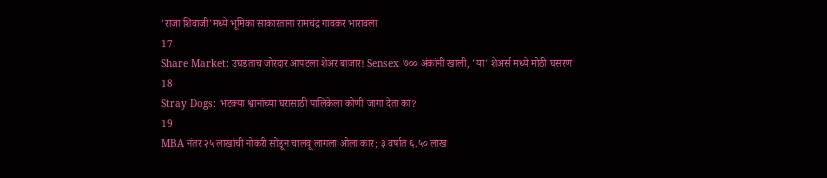'राजा शिवाजी'मध्ये भूमिका साकारताना रामचंद्र गावकर भारावला
17
Share Market: उघडताच जोरदार आपटला शेअर बाजार! Sensex ७०० अंकांनी खाली, 'या' शेअर्स मध्ये मोठी घसरण
18
Stray Dogs: भटक्या श्वानांच्या घरासाठी पालिकेला कोणी जागा देता का?
19
MBA नंतर २५ लाखांची नोकरी सोडून चालवू लागला ओला कार; ३ वर्षात ६.५० लाख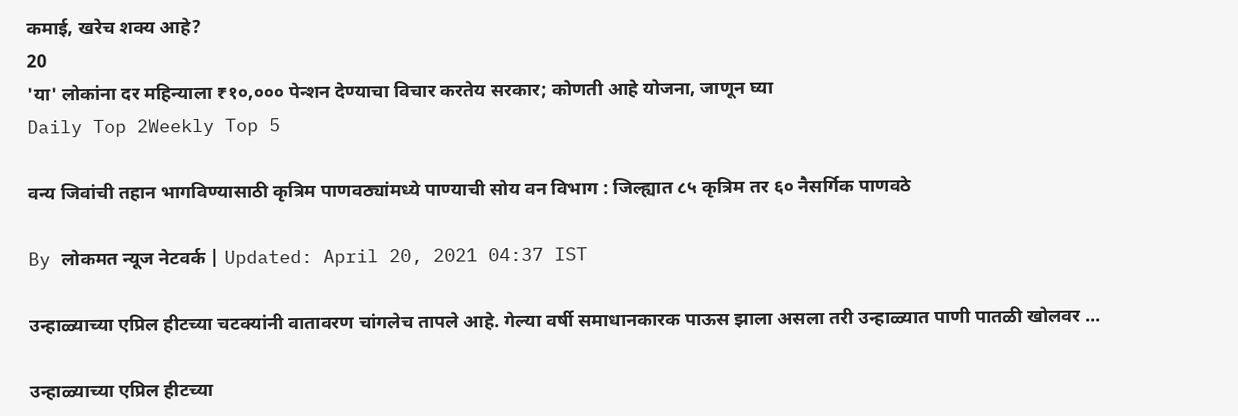कमाई, खरेच शक्य आहे?
20
'या' लोकांना दर महिन्याला ₹१०,००० पेन्शन देण्याचा विचार करतेय सरकार; कोणती आहे योजना, जाणून घ्या
Daily Top 2Weekly Top 5

वन्य जिवांची तहान भागविण्यासाठी कृत्रिम पाणवठ्यांमध्ये पाण्याची सोय वन विभाग : जिल्ह्यात ८५ कृत्रिम तर ६० नैसर्गिक पाणवठे

By लोकमत न्यूज नेटवर्क | Updated: April 20, 2021 04:37 IST

उन्हाळ्याच्या एप्रिल हीटच्या चटक्यांनी वातावरण चांगलेच तापले आहे. गेल्या वर्षी समाधानकारक पाऊस झाला असला तरी उन्हाळ्यात पाणी पातळी खोलवर ...

उन्हाळ्याच्या एप्रिल हीटच्या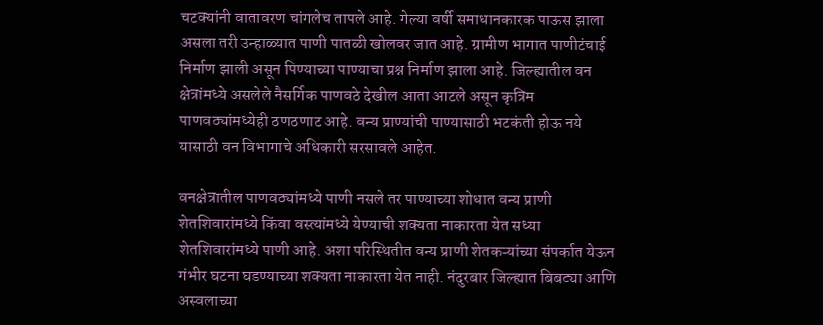चटक्यांनी वातावरण चांगलेच तापले आहे. गेल्या वर्षी समाधानकारक पाऊस झाला असला तरी उन्हाळ्यात पाणी पातळी खोलवर जात आहे. ग्रामीण भागात पाणीटंचाई निर्माण झाली असून पिण्याच्या पाण्याचा प्रश्न निर्माण झाला आहे. जिल्ह्यातील वन क्षेत्रांमध्ये असलेले नैसर्गिक पाणवठे देखील आता आटले असून कृत्रिम पाणवठ्यांमध्येही ठणठणाट आहे. वन्य प्राण्यांची पाण्यासाठी भटकंती होऊ नये यासाठी वन विभागाचे अधिकारी सरसावले आहेत.

वनक्षेत्रातील पाणवठ्यांमध्ये पाणी नसले तर पाण्याच्या शोधात वन्य प्राणी शेतशिवारांमध्ये किंवा वस्त्यांमध्ये येण्याची शक्यता नाकारता येत सध्या शेतशिवारांमध्ये पाणी आहे. अशा परिस्थितीत वन्य प्राणी शेतकऱ्यांच्या संपर्कात येऊन गंभीर घटना घडण्याच्या शक्यता नाकारता येत नाही. नंदुरबार जिल्ह्यात बिबट्या आणि अस्वलाच्या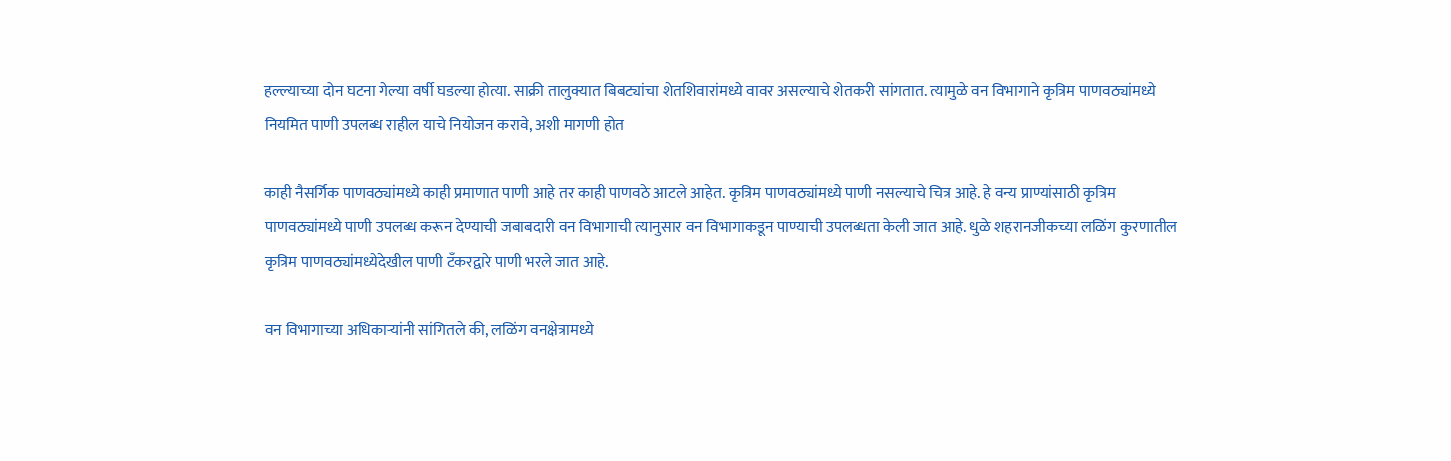हल्ल्याच्या दोन घटना गेल्या वर्षी घडल्या होत्या. साक्री तालुक्यात बिबट्यांचा शेतशिवारांमध्ये वावर असल्याचे शेतकरी सांगतात. त्यामुळे वन विभागाने कृत्रिम पाणवठ्यांमध्ये नियमित पाणी उपलब्ध राहील याचे नियोजन करावे, अशी मागणी होत

काही नैसर्गिक पाणवठ्यांमध्ये काही प्रमाणात पाणी आहे तर काही पाणवठे आटले आहेत. कृत्रिम पाणवठ्यांमध्ये पाणी नसल्याचे चित्र आहे. हे वन्य प्राण्यांसाठी कृत्रिम पाणवठ्यांमध्ये पाणी उपलब्ध करून देण्याची जबाबदारी वन विभागाची त्यानुसार वन विभागाकडून पाण्याची उपलब्धता केली जात आहे. धुळे शहरानजीकच्या लळिंग कुरणातील कृत्रिम पाणवठ्यांमध्येदेखील पाणी टॅंकरद्वारे पाणी भरले जात आहे.

वन विभागाच्या अधिकाऱ्यांनी सांगितले की, लळिंग वनक्षेत्रामध्ये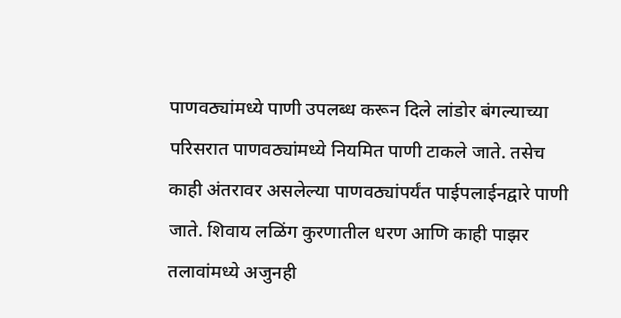पाणवठ्यांमध्ये पाणी उपलब्ध करून दिले लांडोर बंगल्याच्या परिसरात पाणवठ्यांमध्ये नियमित पाणी टाकले जाते. तसेच काही अंतरावर असलेल्या पाणवठ्यांपर्यंत पाईपलाईनद्वारे पाणी जाते. शिवाय लळिंग कुरणातील धरण आणि काही पाझर तलावांमध्ये अजुनही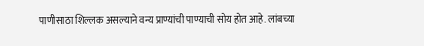पाणीसाठा शिल्लक असल्याने वन्य प्राण्यांची पाण्याची सोय होत आहे. लांबच्या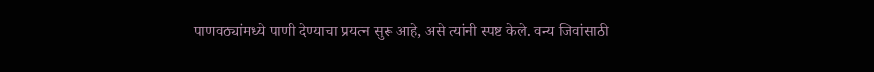पाणवठ्यांमध्ये पाणी देण्याचा प्रयत्न सुरू आहे, असे त्यांनी स्पष्ट केले. वन्य जिवांसाठी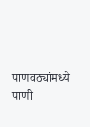पाणवठ्यांमध्ये पाणी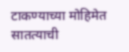टाकण्याच्या मोहिमेत सातत्याची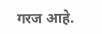गरज आहे.